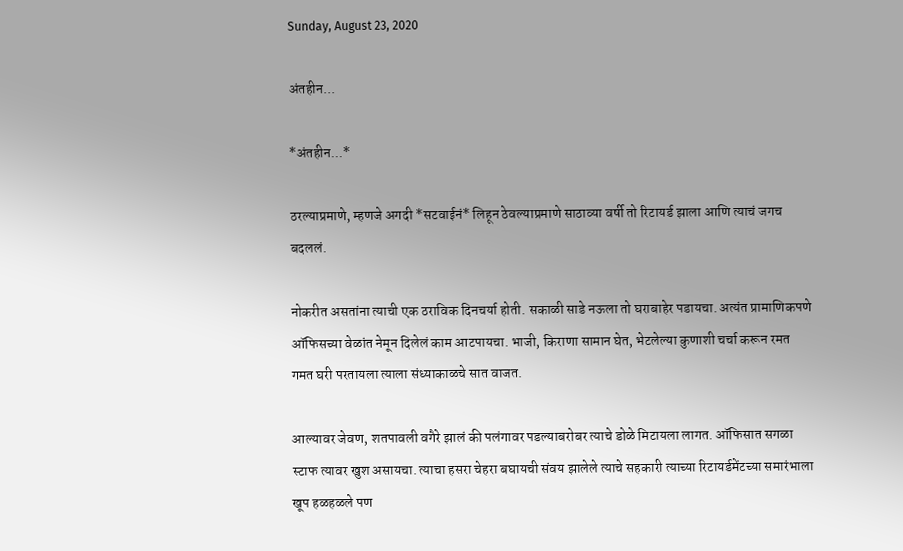Sunday, August 23, 2020

अंतहीन...

*अंतहीन...*

ठरल्याप्रमाणे, म्हणजे अगदी *सटवाईनं* लिहून ठेवल्याप्रमाणे साठाव्या वर्षी तो रिटायर्ड झाला आणि त्याचं जगच बदललं.

नोकरीत असतांना त्याची एक ठराविक दिनचर्या होती. सकाळी साडे नऊला तो घराबाहेर पडायचा. अत्यंत प्रामाणिकपणे ऑफिसच्या वेळांत नेमून दिलेलं काम आटपायचा. भाजी, किराणा सामान घेत, भेटलेल्या कुणाशी चर्चा करून रमत गमत घरी परतायला त्याला संध्याकाळचे सात वाजत.

आल्यावर जेवण, शतपावली वगैरे झालं की पलंगावर पडल्याबरोबर त्याचे डोळे मिटायला लागत. ऑफिसात सगळा स्टाफ त्यावर खुश असायचा. त्याचा हसरा चेहरा बघायची संवय झालेले त्याचे सहकारी त्याच्या रिटायर्डमेंटच्या समारंभाला खूप हळहळले पण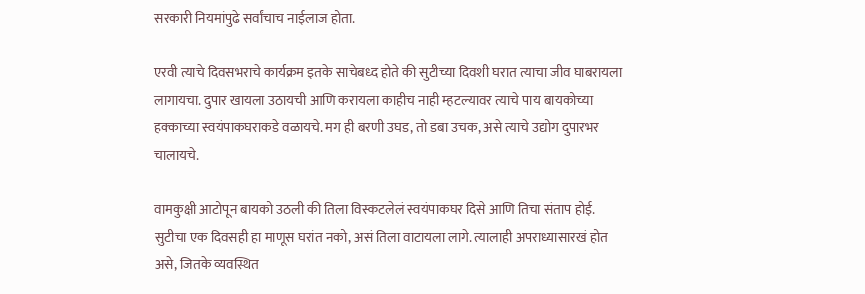सरकारी नियमांपुढे सर्वांचाच नाईलाज होता.

एरवी त्याचे दिवसभराचे कार्यक्रम इतके साचेबध्द होते की सुटीच्या दिवशी घरात त्याचा जीव घाबरायला लागायचा. दुपार खायला उठायची आणि करायला काहीच नाही म्हटल्यावर त्याचे पाय बायकोच्या हक्काच्या स्वयंपाकघराकडे वळायचे. मग ही बरणी उघड, तो डबा उचक, असे त्याचे उद्योग दुपारभर चालायचे.

वामकुक्षी आटोपून बायको उठली की तिला विस्कटलेलं स्वयंपाकघर दिसे आणि तिचा संताप होई. सुटीचा एक दिवसही हा माणूस घरांत नको, असं तिला वाटायला लागे. त्यालाही अपराध्यासारखं होत असे, जितके व्यवस्थित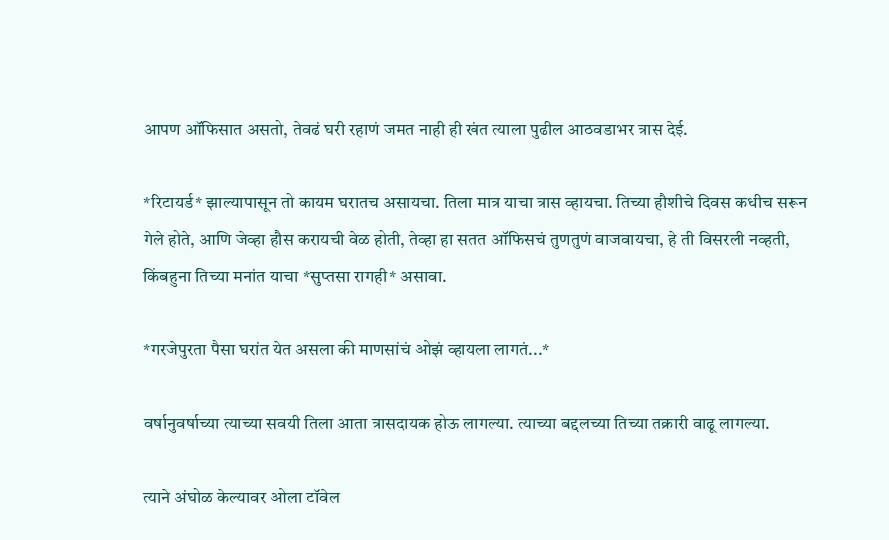आपण ऑफिसात असतो, तेवढं घरी रहाणं जमत नाही ही खंत त्याला पुढील आठवडाभर त्रास देई.

*रिटायर्ड* झाल्यापासून तो कायम घरातच असायचा. तिला मात्र याचा त्रास व्हायचा. तिच्या हौशीचे दिवस कधीच सरून गेले होते, आणि जेव्हा हौस करायची वेळ होती, तेव्हा हा सतत ऑफिसचं तुणतुणं वाजवायचा, हे ती विसरली नव्हती, किंबहुना तिच्या मनांत याचा *सुप्तसा रागही* असावा.

*गरजेपुरता पैसा घरांत येत असला की माणसांचं ओझं व्हायला लागतं...*

वर्षानुवर्षाच्या त्याच्या सवयी तिला आता त्रासदायक होऊ लागल्या. त्याच्या बद्दलच्या तिच्या तक्रारी वाढू लागल्या.

त्याने अंघोळ केल्यावर ओला टॉवेल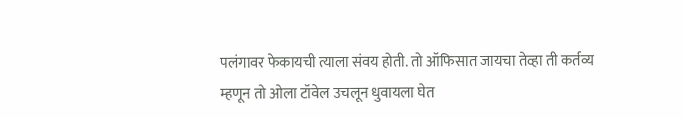पलंगावर फेकायची त्याला संवय होती. तो ऑफिसात जायचा तेव्हा ती कर्तव्य म्हणून तो ओला टॉवेल उचलून धुवायला घेत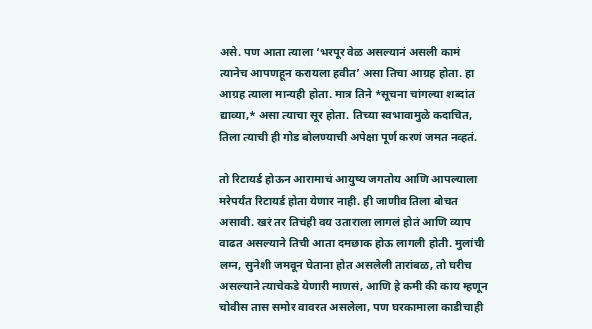असे. पण आता त्याला ‘भरपूर वेळ असल्यानं असली कामं त्यानेच आपणहून करायला हवीत’ असा तिचा आग्रह होता. हा आग्रह त्याला मान्यही होता. मात्र तिने *सूचना चांगल्या शब्दांत द्याव्या,* असा त्याचा सूर होता. तिच्या स्वभावामुळे कदाचित, तिला त्याची ही गोड बोलण्याची अपेक्षा पूर्ण करणं जमत नव्हतं.

तो रिटायर्ड होऊन आरामाचं आयुष्य जगतोय आणि आपल्याला मरेपर्यंत रिटायर्ड होता येणार नाही. ही जाणीव तिला बोचत असावी. खरं तर तिचंही वय उताराला लागलं होतं आणि व्याप वाढत असल्याने तिची आता दमछाक होऊ लागली होती. मुलांची लग्न, सुनेशी जमवून घेताना होत असलेली तारांबळ, तो घरीच असल्याने त्याचेकडे येणारी माणसं, आणि हे कमी की काय म्हणून चोवीस तास समोर वावरत असलेला, पण घरकामाला काडीचाही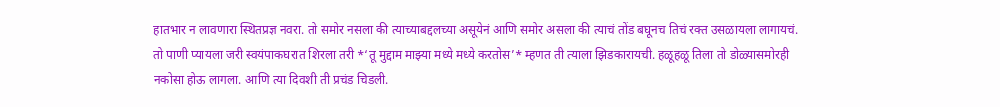हातभार न लावणारा स्थितप्रज्ञ नवरा. तो समोर नसला की त्याच्याबद्दलच्या असूयेनं आणि समोर असला की त्याचं तोंड बघूनच तिचं रक्त उसळायला लागायचं. तो पाणी प्यायला जरी स्वयंपाकघरात शिरला तरी *‘तू मुद्दाम माझ्या मध्ये मध्ये करतोस’* म्हणत ती त्याला झिडकारायची. हळूहळू तिला तो डोळ्यासमोरही नकोसा होऊ लागला. आणि त्या दिवशी ती प्रचंड चिडली.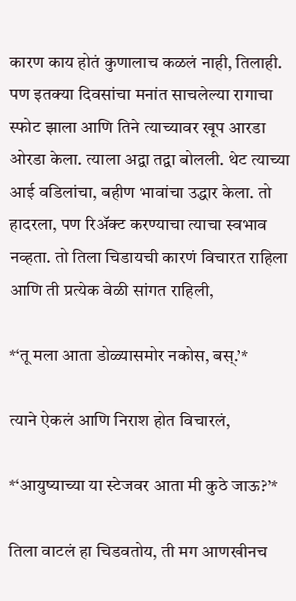कारण काय होतं कुणालाच कळलं नाही, तिलाही. पण इतक्या दिवसांचा मनांत साचलेल्या रागाचा स्फोट झाला आणि तिने त्याच्यावर खूप आरडा ओरडा केला. त्याला अद्वा तद्वा बोलली. थेट त्याच्या आई वडिलांचा, बहीण भावांचा उद्धार केला. तो हादरला, पण रिॲक्ट करण्याचा त्याचा स्वभाव नव्हता. तो तिला चिडायची कारणं विचारत राहिला आणि ती प्रत्येक वेळी सांगत राहिली,

*‘तू मला आता डोळ्यासमोर नकोस, बस्.’*

त्याने ऐकलं आणि निराश होत विचारलं,

*‘आयुष्याच्या या स्टेजवर आता मी कुठे जाऊ?’*

तिला वाटलं हा चिडवतोय, ती मग आणखीनच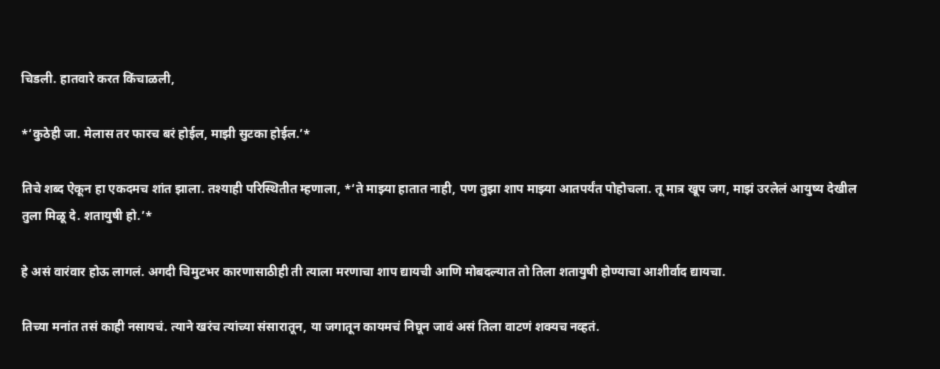चिडली. हातवारे करत किंचाळली,

*‘कुठेही जा. मेलास तर फारच बरं होईल, माझी सुटका होईल.’*

तिचे शब्द ऐकून हा एकदमच शांत झाला. तश्याही परिस्थितीत म्हणाला, *‘ते माझ्या हातात नाही, पण तुझा शाप माझ्या आतपर्यंत पोहोचला. तू मात्र खूप जग, माझं उरलेलं आयुष्य देखील  तुला मिळू दे. शतायुषी हो.’*

हे असं वारंवार होऊ लागलं. अगदी चिमुटभर कारणासाठीही ती त्याला मरणाचा शाप द्यायची आणि मोबदल्यात तो तिला शतायुषी होण्याचा आशीर्वाद द्यायचा.

तिच्या मनांत तसं काही नसायचं. त्याने खरंच त्यांच्या संसारातून, या जगातून कायमचं निघून जावं असं तिला वाटणं शक्यच नव्हतं.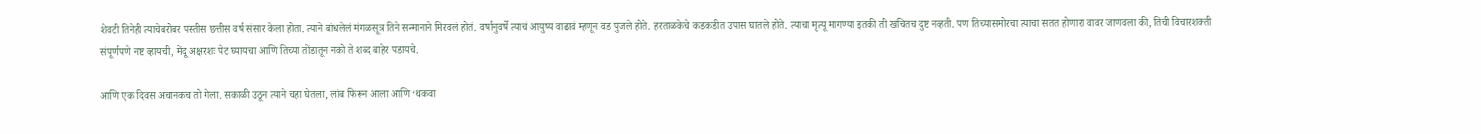शेवटी तिनेही त्याचेबरोबर पस्तीस छत्तीस वर्ष संसार केला होता. त्याने बांधलेलं मंगळसूत्र तिने सन्मानाने मिरवलं होतं. वर्षानुवर्षे त्याचं आयुष्य वाढावं म्हणून वड पुजले होते. हरताळकेचे कडकडीत उपास घातले होते. त्याचा मृत्यू मागण्या इतकी ती खचितच दुष्ट नव्हती. पण तिच्यासमोरचा त्याचा सतत होणारा वावर जाणवला की, तिची विचारशक्ती संपूर्णपणे नष्ट व्हायची, मेंदू अक्षरशः पेट घ्यायचा आणि तिच्या तोंडातून नको ते शब्द बाहेर पडायचे.

आणि एक दिवस अचानकच तो गेला. सकाळी उठून त्याने चहा घेतला, लांब फिरून आला आणि ‘थकवा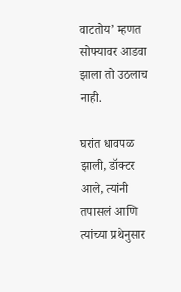वाटतोय’ म्हणत सोफ्यावर आडवा झाला तो उठलाच नाही.

घरांत धावपळ झाली, डॉक्टर आले, त्यांनी तपासलं आणि त्यांच्या प्रथेनुसार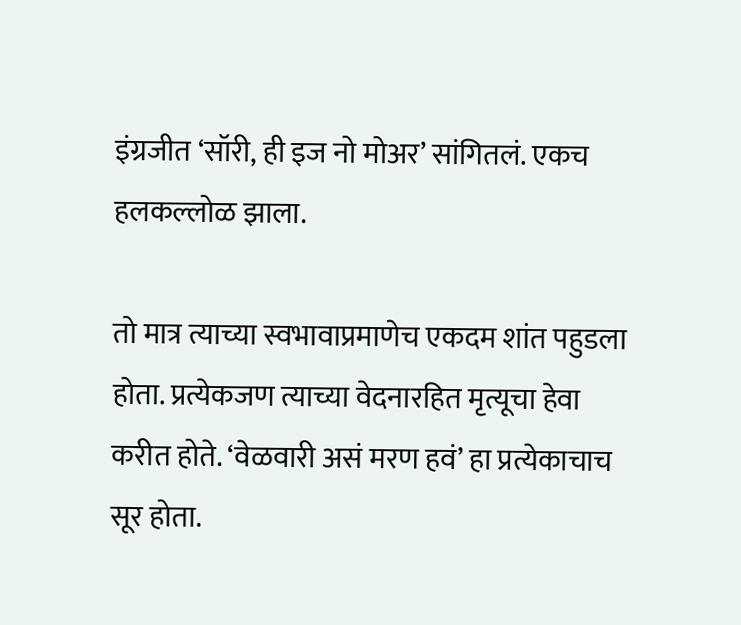इंग्रजीत ‘सॉरी, ही इज नो मोअर’ सांगितलं. एकच हलकल्लोळ झाला.

तो मात्र त्याच्या स्वभावाप्रमाणेच एकदम शांत पहुडला होता. प्रत्येकजण त्याच्या वेदनारहित मृत्यूचा हेवा करीत होते. ‘वेळवारी असं मरण हवं’ हा प्रत्येकाचाच सूर होता.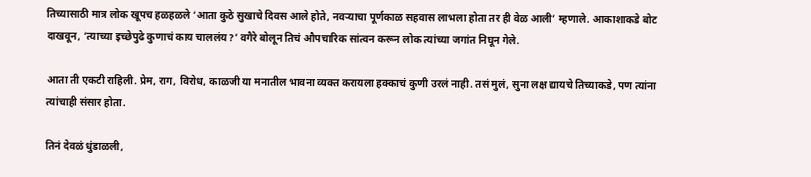तिच्यासाठी मात्र लोक खूपच हळहळले ‘आता कुठे सुखाचे दिवस आले होते, नवऱ्याचा पूर्णकाळ सहवास लाभला होता तर ही वेळ आली’ म्हणाले. आकाशाकडे बोट दाखवून, ‘त्याच्या इच्छेपुढे कुणाचं काय चाललंय?’ वगैरे बोलून तिचं औपचारिक सांत्वन करून लोक त्यांच्या जगांत निघून गेले.

आता ती एकटी राहिली. प्रेम, राग, विरोध, काळजी या मनातील भावना व्यक्त करायला हक्काचं कुणी उरलं नाही. तसं मुलं, सुना लक्ष द्यायचे तिच्याकडे, पण त्यांना त्यांचाही संसार होता.

तिनं देवळं धुंडाळली,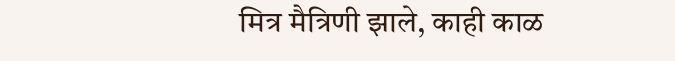मित्र मैत्रिणी झाले, काही काळ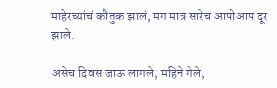माहेरच्यांचं कौतुक झालं, मग मात्र सारेच आपोआप दूर झाले.

असेच दिवस जाऊ लागले, महिने गेले,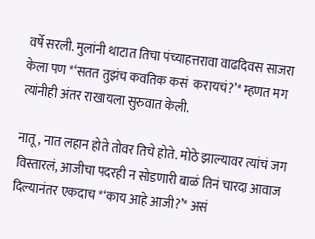वर्षे सरली. मुलांनी थाटात तिचा पंच्याहत्तरावा वाढदिवस साजरा केला पण *‘सतत तुझंच कवतिक कसं  करायचं?’* म्हणत मग त्यांनीही अंतर राखायला सुरुवात केली.

नातू, नात लहान होते तोवर तिचे होते. मोठे झाल्यावर त्यांचं जग विस्तारलं, आजीचा पदरही न सोडणारी बाळं तिनं चारदा आवाज दिल्यानंतर एकदाच *‘काय आहे आजी?’* असं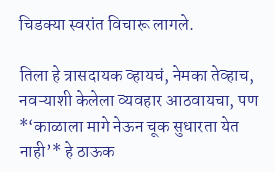चिडक्या स्वरांत विचारू लागले.

तिला हे त्रासदायक व्हायचं, नेमका तेव्हाच, नवऱ्याशी केलेला व्यवहार आठवायचा, पण *‘काळाला मागे नेऊन चूक सुधारता येत नाही’* हे ठाऊक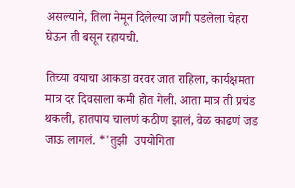असल्याने, तिला नेमून दिलेल्या जागी पडलेला चेहरा घेऊन ती बसून रहायची.

तिच्या वयाचा आकडा वरवर जात राहिला, कार्यक्षमता मात्र दर दिवसाला कमी होत गेली. आता मात्र ती प्रचंड थकली, हातपाय चालणं कठीण झालं, वेळ काढणं जड जाऊ लागलं. *'तुझी  उपयोगिता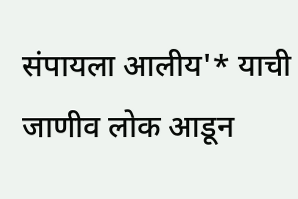संपायला आलीय'* याची जाणीव लोक आडून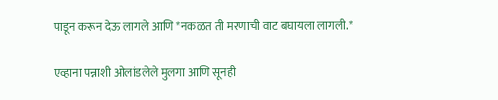पाडून करून देऊ लागले आणि *नकळत ती मरणाची वाट बघायला लागली.*

एव्हाना पन्नाशी ओलांडलेले मुलगा आणि सूनही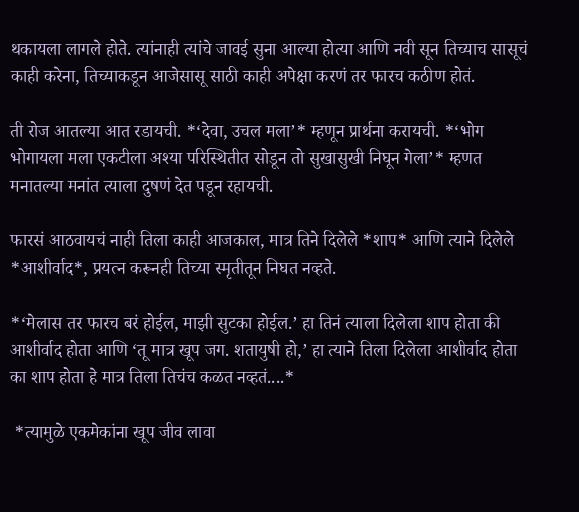थकायला लागले होते. त्यांनाही त्यांचे जावई सुना आल्या होत्या आणि नवी सून तिच्याच सासूचं काही करेना, तिच्याकडून आजेसासू साठी काही अपेक्षा करणं तर फारच कठीण होतं.

ती रोज आतल्या आत रडायची. *‘देवा, उचल मला’* म्हणून प्रार्थना करायची. *‘भोग भोगायला मला एकटीला अश्या परिस्थितीत सोडून तो सुखासुखी निघून गेला’* म्हणत मनातल्या मनांत त्याला दुषणं देत पडून रहायची.

फारसं आठवायचं नाही तिला काही आजकाल, मात्र तिने दिलेले *शाप* आणि त्याने दिलेले *आशीर्वाद*, प्रयत्न करूनही तिच्या स्मृतीतून निघत नव्हते.

*‘मेलास तर फारच बरं होईल, माझी सुटका होईल.’ हा तिनं त्याला दिलेला शाप होता की आशीर्वाद होता आणि ‘तू मात्र खूप जग. शतायुषी हो,’ हा त्याने तिला दिलेला आशीर्वाद होता का शाप होता हे मात्र तिला तिचंच कळत नव्हतं....*

 *त्यामुळे एकमेकांना खूप जीव लावा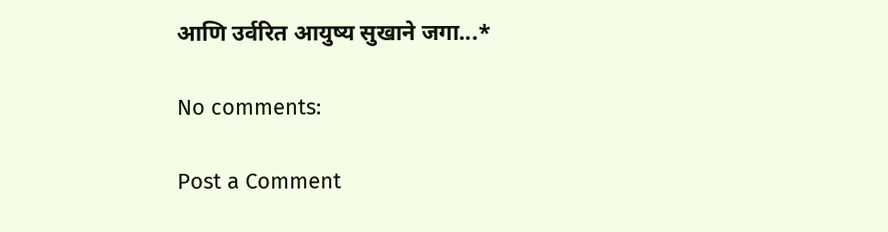आणि उर्वरित आयुष्य सुखाने जगा...*

No comments:

Post a Comment